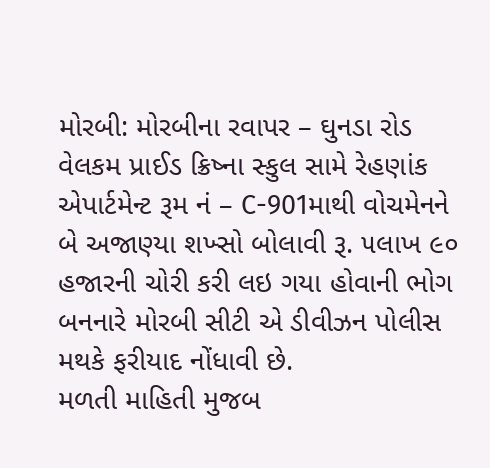મોરબી: મોરબીના રવાપર – ઘુનડા રોડ વેલકમ પ્રાઈડ ક્રિષ્ના સ્કુલ સામે રેહણાંક એપાર્ટમેન્ટ રૂમ નં – C-901માથી વોચમેનને બે અજાણ્યા શખ્સો બોલાવી રૂ. ૫લાખ ૯૦ હજારની ચોરી કરી લઇ ગયા હોવાની ભોગ બનનારે મોરબી સીટી એ ડીવીઝન પોલીસ મથકે ફરીયાદ નોંધાવી છે.
મળતી માહિતી મુજબ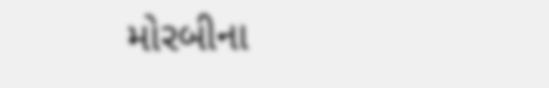મોરબીના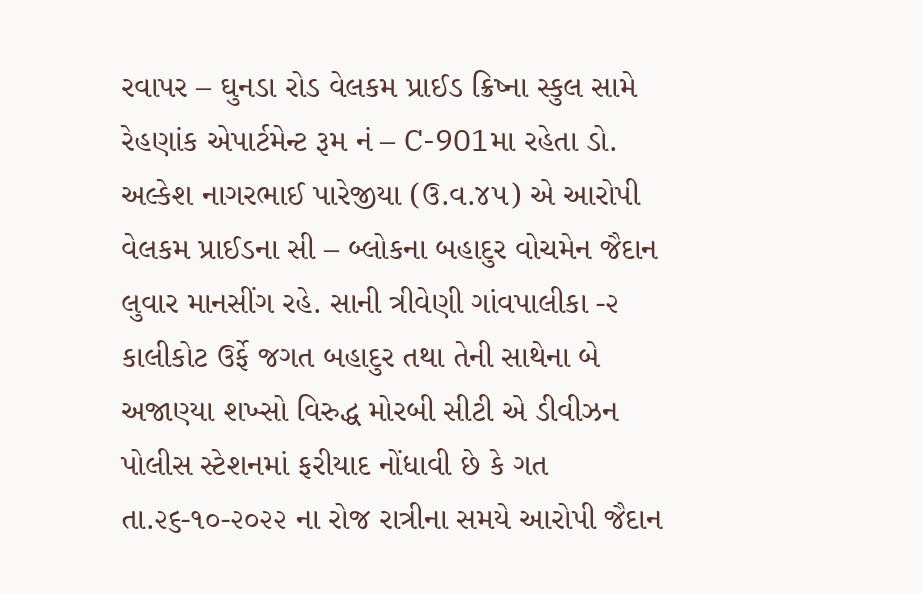રવાપર – ઘુનડા રોડ વેલકમ પ્રાઈડ ક્રિષ્ના સ્કુલ સામે રેહણાંક એપાર્ટમેન્ટ રૂમ નં – C-901મા રહેતા ડો. અલ્કેશ નાગરભાઈ પારેજીયા (ઉ.વ.૪૫) એ આરોપી વેલકમ પ્રાઈડના સી – બ્લોકના બહાદુર વોચમેન જૈદાન લુવાર માનસીંગ રહે. સાની ત્રીવેણી ગાંવપાલીકા -૨ કાલીકોટ ઉર્ફે જગત બહાદુર તથા તેની સાથેના બે અજાણ્યા શખ્સો વિરુદ્ધ મોરબી સીટી એ ડીવીઝન પોલીસ સ્ટેશનમાં ફરીયાદ નોંધાવી છે કે ગત તા.૨૬-૧૦-૨૦૨૨ ના રોજ રાત્રીના સમયે આરોપી જૈદાન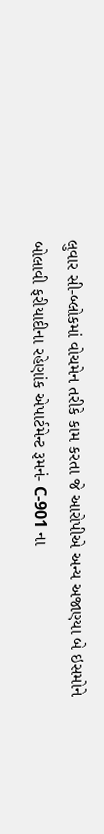લુવાર સી-બ્લોકમાં વોચમેન તરીકે કામ કરતા જે આરોપીએ અન્ય અજાણ્યા બે ઇસમોને બોલાવી ફરીયાદીના રહેણાંક એપાર્ટમેન્ટ રૂમનં- C-901 ના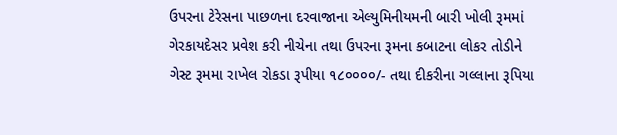ઉપરના ટેરેસના પાછળના દરવાજાના એલ્યુમિનીયમની બારી ખોલી રૂમમાં ગેરકાયદેસર પ્રવેશ કરી નીચેના તથા ઉપરના રૂમના કબાટના લોકર તોડીને ગેસ્ટ રૂમમા રાખેલ રોકડા રૂપીયા ૧૮૦૦૦૦/- તથા દીકરીના ગલ્લાના રૂપિયા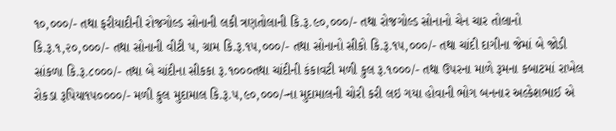૧૦,૦૦૦/- તથા ફરીયાદીની રોજગોલ્ડ સોનાની લકી ત્રણતોલાની કિ.રૂ.૯૦,૦૦૦/- તથા રોજગોલ્ડ સોનાનો ચેન ચાર તોલાનો કિ.રૂ.૧,૨૦,૦૦૦/- તથા સોનાની વીટી પ, ગ્રામ કિ.રૂ.૧૫,૦૦૦/- તથા સોનાનો સીકો કિ.રૂ.૧૫,૦૦૦/- તથા ચાંદી દાગીના જેમાં બે જોડી સાંકળા કિ.રૂ.૮૦૦૦/- તથા બે ચાંદીના સીકકા રૂ.૧૦૦૦તથા ચાંદીની કંકાવટી મળી કુલ રૂ.૧૦૦૦/- તથા ઉપરના માળે રૂમના કબાટમાં રાખેલ રોકડા રૂપિયા૧૫૦૦૦૦/- મળી કુલ મુદામાલ કિ.રૂ.૫,૯૦,૦૦૦/-ના મુદામાલની ચોરી કરી લઇ ગયા હોવાની ભોગ બનનાર અલ્કેશભાઈ એ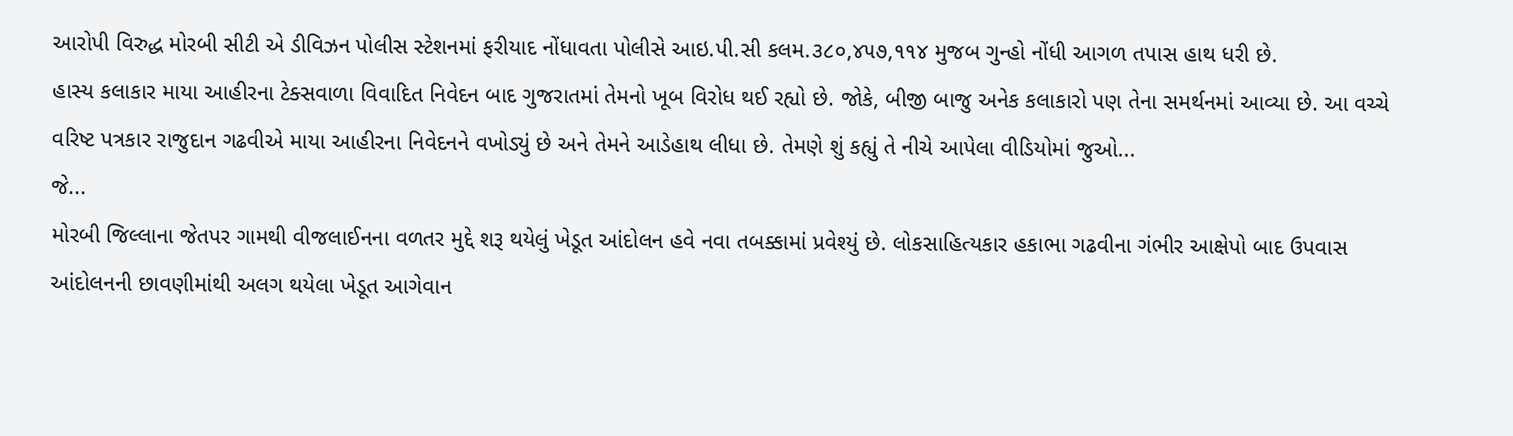આરોપી વિરુદ્ધ મોરબી સીટી એ ડીવિઝન પોલીસ સ્ટેશનમાં ફરીયાદ નોંધાવતા પોલીસે આઇ.પી.સી કલમ.૩૮૦,૪૫૭,૧૧૪ મુજબ ગુન્હો નોંધી આગળ તપાસ હાથ ધરી છે.
હાસ્ય કલાકાર માયા આહીરના ટેક્સવાળા વિવાદિત નિવેદન બાદ ગુજરાતમાં તેમનો ખૂબ વિરોધ થઈ રહ્યો છે. જોકે, બીજી બાજુ અનેક કલાકારો પણ તેના સમર્થનમાં આવ્યા છે. આ વચ્ચે વરિષ્ટ પત્રકાર રાજુદાન ગઢવીએ માયા આહીરના નિવેદનને વખોડ્યું છે અને તેમને આડેહાથ લીધા છે. તેમણે શું કહ્યું તે નીચે આપેલા વીડિયોમાં જુઓ...
જે...
મોરબી જિલ્લાના જેતપર ગામથી વીજલાઈનના વળતર મુદ્દે શરૂ થયેલું ખેડૂત આંદોલન હવે નવા તબક્કામાં પ્રવેશ્યું છે. લોકસાહિત્યકાર હકાભા ગઢવીના ગંભીર આક્ષેપો બાદ ઉપવાસ આંદોલનની છાવણીમાંથી અલગ થયેલા ખેડૂત આગેવાન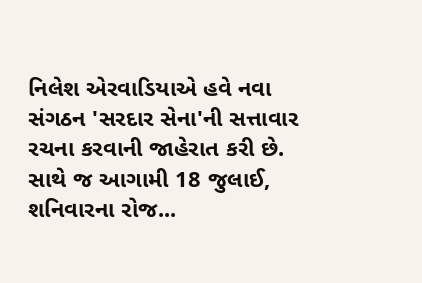નિલેશ એરવાડિયાએ હવે નવા સંગઠન 'સરદાર સેના'ની સત્તાવાર રચના કરવાની જાહેરાત કરી છે. સાથે જ આગામી 18 જુલાઈ, શનિવારના રોજ...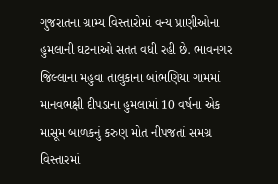ગુજરાતના ગ્રામ્ય વિસ્તારોમાં વન્ય પ્રાણીઓના હુમલાની ઘટનાઓ સતત વધી રહી છે. ભાવનગર જિલ્લાના મહુવા તાલુકાના બાંભણિયા ગામમાં માનવભક્ષી દીપડાના હુમલામાં 10 વર્ષના એક માસૂમ બાળકનું કરુણ મોત નીપજતાં સમગ્ર વિસ્તારમાં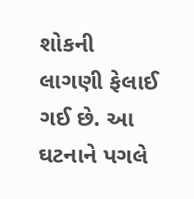શોકની લાગણી ફેલાઈ ગઈ છે. આ ઘટનાને પગલે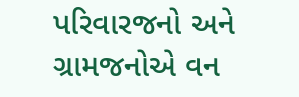પરિવારજનો અને ગ્રામજનોએ વન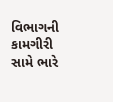વિભાગની કામગીરી સામે ભારે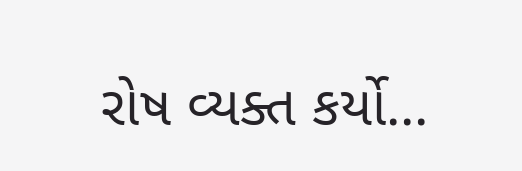રોષ વ્યક્ત કર્યો...